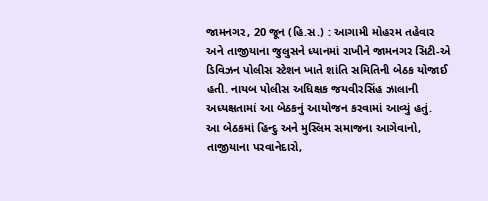જામનગર, 20 જૂન (હિ.સ.) : આગામી મોહરમ તહેવાર અને તાજીયાના જુલુસને ધ્યાનમાં રાખીને જામનગર સિટી-એ ડિવિઝન પોલીસ સ્ટેશન ખાતે શાંતિ સમિતિની બેઠક યોજાઈ હતી. નાયબ પોલીસ અધિક્ષક જયવીરસિંહ ઝાલાની અધ્યક્ષતામાં આ બેઠકનું આયોજન કરવામાં આવ્યું હતું.
આ બેઠકમાં હિન્દુ અને મુસ્લિમ સમાજના આગેવાનો, તાજીયાના પરવાનેદારો,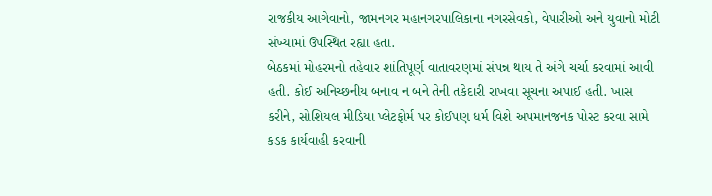રાજકીય આગેવાનો, જામનગર મહાનગરપાલિકાના નગરસેવકો, વેપારીઓ અને યુવાનો મોટી સંખ્યામાં ઉપસ્થિત રહ્યા હતા.
બેઠકમાં મોહરમનો તહેવાર શાંતિપૂર્ણ વાતાવરણમાં સંપન્ન થાય તે અંગે ચર્ચા કરવામાં આવી હતી. કોઈ અનિચ્છનીય બનાવ ન બને તેની તકેદારી રાખવા સૂચના અપાઈ હતી. ખાસ કરીને, સોશિયલ મીડિયા પ્લેટફોર્મ પર કોઈપણ ધર્મ વિશે અપમાનજનક પોસ્ટ કરવા સામે કડક કાર્યવાહી કરવાની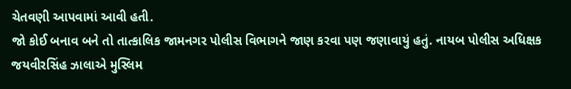ચેતવણી આપવામાં આવી હતી.
જો કોઈ બનાવ બને તો તાત્કાલિક જામનગર પોલીસ વિભાગને જાણ કરવા પણ જણાવાયું હતું. નાયબ પોલીસ અધિક્ષક જયવીરસિંહ ઝાલાએ મુસ્લિમ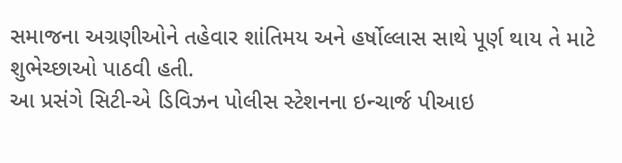સમાજના અગ્રણીઓને તહેવાર શાંતિમય અને હર્ષોલ્લાસ સાથે પૂર્ણ થાય તે માટે શુભેચ્છાઓ પાઠવી હતી.
આ પ્રસંગે સિટી-એ ડિવિઝન પોલીસ સ્ટેશનના ઇન્ચાર્જ પીઆઇ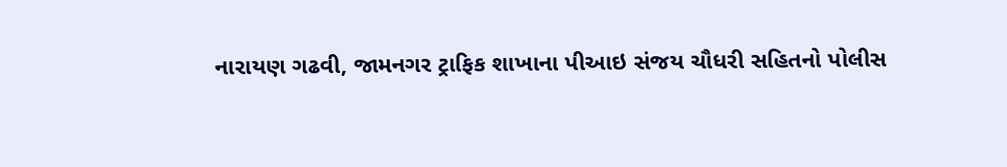નારાયણ ગઢવી, જામનગર ટ્રાફિક શાખાના પીઆઇ સંજય ચૌધરી સહિતનો પોલીસ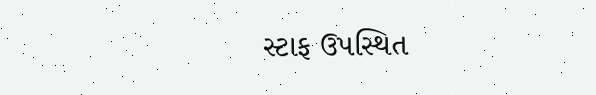સ્ટાફ ઉપસ્થિત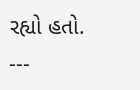રહ્યો હતો.
---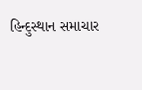હિન્દુસ્થાન સમાચાર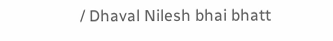/ Dhaval Nilesh bhai bhatt